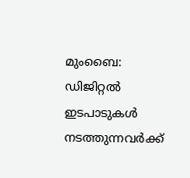മുംബൈ: ഡിജിറ്റൽ ഇടപാടുകൾ നടത്തുന്നവർക്ക്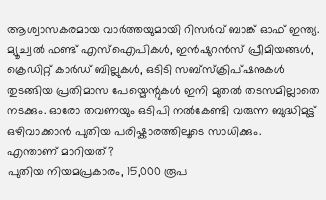ആശ്വാസകരമായ വാർത്തയുമായി റിസർവ് ബാങ്ക് ഓഫ് ഇന്ത്യ. മ്യൂച്വൽ ഫണ്ട് എസ്ഐപികൾ, ഇൻഷുറൻസ് പ്രീമിയങ്ങൾ, ക്രെഡിറ്റ് കാർഡ് ബില്ലുകൾ, ഒടിടി സബ്സ്ക്രിപ്ഷനുകൾ തുടങ്ങിയ പ്രതിമാസ പേയ്മെന്റുകൾ ഇനി മുതൽ തടസമില്ലാതെ നടക്കും. ഓരോ തവണയും ഒടിപി നൽകേണ്ടി വരുന്ന ബുദ്ധിമുട്ട് ഒഴിവാക്കാൻ പുതിയ പരിഷ്കാരത്തിലൂടെ സാധിക്കും.
എന്താണ് മാറിയത്?
പുതിയ നിയമപ്രകാരം, 15,000 രൂപ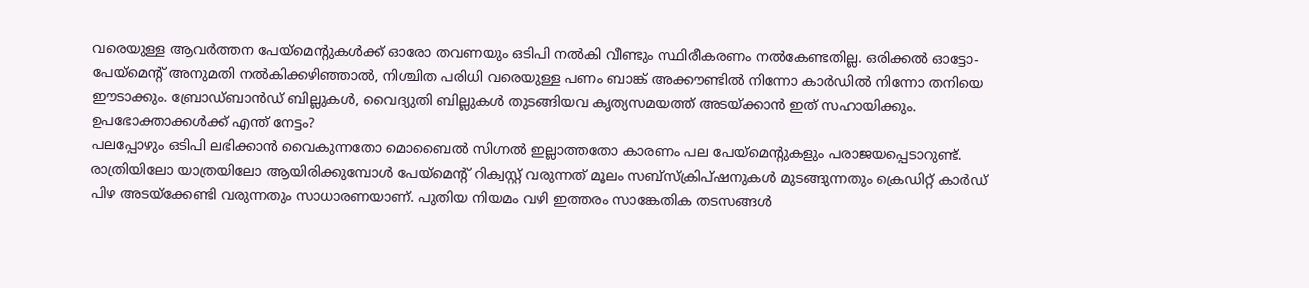വരെയുള്ള ആവർത്തന പേയ്മെന്റുകൾക്ക് ഓരോ തവണയും ഒടിപി നൽകി വീണ്ടും സ്ഥിരീകരണം നൽകേണ്ടതില്ല. ഒരിക്കൽ ഓട്ടോ-പേയ്മെന്റ് അനുമതി നൽകിക്കഴിഞ്ഞാൽ, നിശ്ചിത പരിധി വരെയുള്ള പണം ബാങ്ക് അക്കൗണ്ടിൽ നിന്നോ കാർഡിൽ നിന്നോ തനിയെ ഈടാക്കും. ബ്രോഡ്ബാൻഡ് ബില്ലുകൾ, വൈദ്യുതി ബില്ലുകൾ തുടങ്ങിയവ കൃത്യസമയത്ത് അടയ്ക്കാൻ ഇത് സഹായിക്കും.
ഉപഭോക്താക്കൾക്ക് എന്ത് നേട്ടം?
പലപ്പോഴും ഒടിപി ലഭിക്കാൻ വൈകുന്നതോ മൊബൈൽ സിഗ്നൽ ഇല്ലാത്തതോ കാരണം പല പേയ്മെന്റുകളും പരാജയപ്പെടാറുണ്ട്. രാത്രിയിലോ യാത്രയിലോ ആയിരിക്കുമ്പോൾ പേയ്മെന്റ് റിക്വസ്റ്റ് വരുന്നത് മൂലം സബ്സ്ക്രിപ്ഷനുകൾ മുടങ്ങുന്നതും ക്രെഡിറ്റ് കാർഡ് പിഴ അടയ്ക്കേണ്ടി വരുന്നതും സാധാരണയാണ്. പുതിയ നിയമം വഴി ഇത്തരം സാങ്കേതിക തടസങ്ങൾ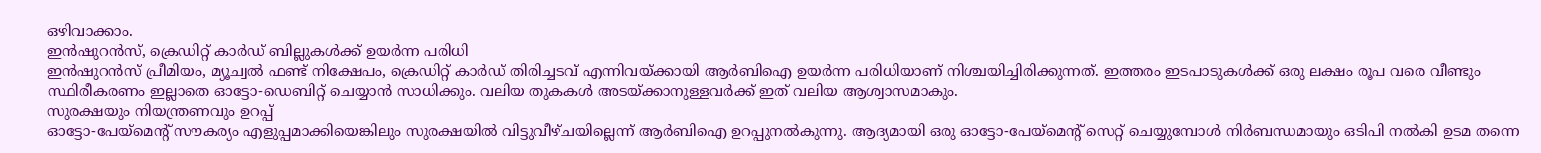ഒഴിവാക്കാം.
ഇൻഷുറൻസ്, ക്രെഡിറ്റ് കാർഡ് ബില്ലുകൾക്ക് ഉയർന്ന പരിധി
ഇൻഷുറൻസ് പ്രീമിയം, മ്യൂച്വൽ ഫണ്ട് നിക്ഷേപം, ക്രെഡിറ്റ് കാർഡ് തിരിച്ചടവ് എന്നിവയ്ക്കായി ആർബിഐ ഉയർന്ന പരിധിയാണ് നിശ്ചയിച്ചിരിക്കുന്നത്. ഇത്തരം ഇടപാടുകൾക്ക് ഒരു ലക്ഷം രൂപ വരെ വീണ്ടും സ്ഥിരീകരണം ഇല്ലാതെ ഓട്ടോ-ഡെബിറ്റ് ചെയ്യാൻ സാധിക്കും. വലിയ തുകകൾ അടയ്ക്കാനുള്ളവർക്ക് ഇത് വലിയ ആശ്വാസമാകും.
സുരക്ഷയും നിയന്ത്രണവും ഉറപ്പ്
ഓട്ടോ-പേയ്മെന്റ് സൗകര്യം എളുപ്പമാക്കിയെങ്കിലും സുരക്ഷയിൽ വിട്ടുവീഴ്ചയില്ലെന്ന് ആർബിഐ ഉറപ്പുനൽകുന്നു. ആദ്യമായി ഒരു ഓട്ടോ-പേയ്മെന്റ് സെറ്റ് ചെയ്യുമ്പോൾ നിർബന്ധമായും ഒടിപി നൽകി ഉടമ തന്നെ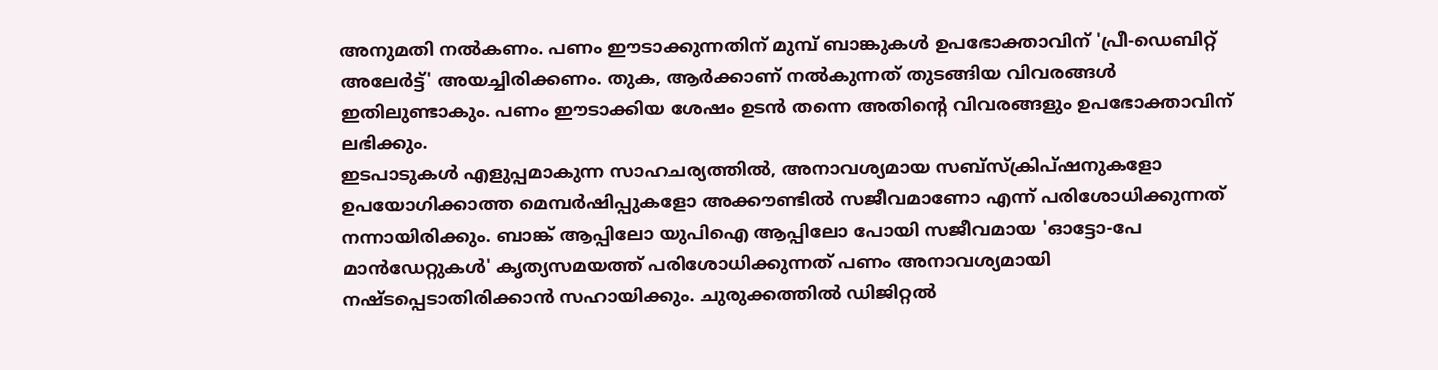അനുമതി നൽകണം. പണം ഈടാക്കുന്നതിന് മുമ്പ് ബാങ്കുകൾ ഉപഭോക്താവിന് 'പ്രീ-ഡെബിറ്റ് അലേർട്ട്' അയച്ചിരിക്കണം. തുക, ആർക്കാണ് നൽകുന്നത് തുടങ്ങിയ വിവരങ്ങൾ ഇതിലുണ്ടാകും. പണം ഈടാക്കിയ ശേഷം ഉടൻ തന്നെ അതിന്റെ വിവരങ്ങളും ഉപഭോക്താവിന് ലഭിക്കും.
ഇടപാടുകൾ എളുപ്പമാകുന്ന സാഹചര്യത്തിൽ, അനാവശ്യമായ സബ്സ്ക്രിപ്ഷനുകളോ ഉപയോഗിക്കാത്ത മെമ്പർഷിപ്പുകളോ അക്കൗണ്ടിൽ സജീവമാണോ എന്ന് പരിശോധിക്കുന്നത് നന്നായിരിക്കും. ബാങ്ക് ആപ്പിലോ യുപിഐ ആപ്പിലോ പോയി സജീവമായ 'ഓട്ടോ-പേ മാൻഡേറ്റുകൾ' കൃത്യസമയത്ത് പരിശോധിക്കുന്നത് പണം അനാവശ്യമായി നഷ്ടപ്പെടാതിരിക്കാൻ സഹായിക്കും. ചുരുക്കത്തിൽ ഡിജിറ്റൽ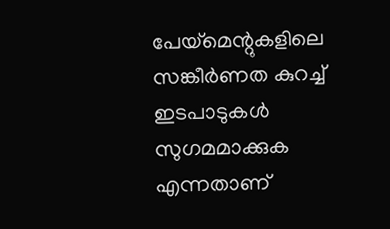പേയ്മെന്റുകളിലെ സങ്കീർണത കുറച്ച് ഇടപാടുകൾ സുഗമമാക്കുക എന്നതാണ്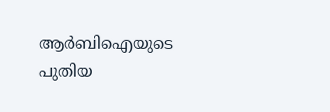ആർബിഐയുടെ പുതിയ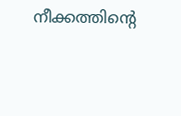നീക്കത്തിന്റെ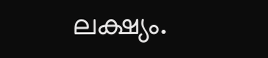ലക്ഷ്യം.